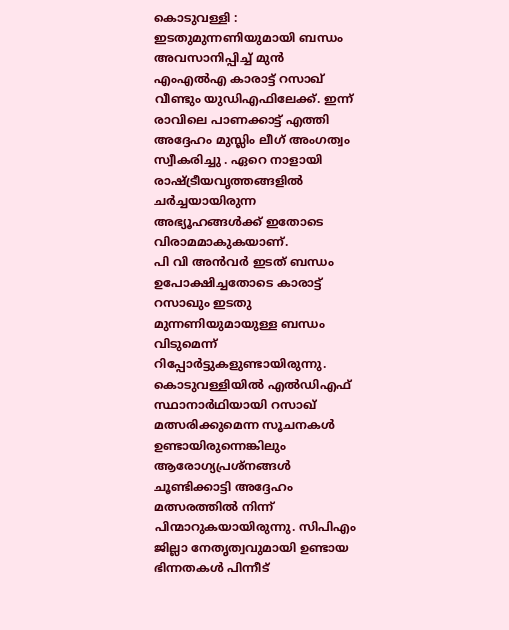കൊടുവള്ളി : ഇടതുമുന്നണിയുമായി ബന്ധം അവസാനിപ്പിച്ച് മുൻ എംഎൽഎ കാരാട്ട് റസാഖ് വീണ്ടും യുഡിഎഫിലേക്ക്. ഇന്ന് രാവിലെ പാണക്കാട്ട് എത്തി അദ്ദേഹം മുസ്ലിം ലീഗ് അംഗത്വം സ്വീകരിച്ചു . ഏറെ നാളായി രാഷ്ട്രീയവൃത്തങ്ങളിൽ ചർച്ചയായിരുന്ന അഭ്യൂഹങ്ങൾക്ക് ഇതോടെ വിരാമമാകുകയാണ്.
പി വി അൻവർ ഇടത് ബന്ധം ഉപോക്ഷിച്ചതോടെ കാരാട്ട് റസാഖും ഇടതു മുന്നണിയുമായുള്ള ബന്ധം വിടുമെന്ന് റിപ്പോർട്ടുകളുണ്ടായിരുന്നു.
കൊടുവള്ളിയിൽ എൽഡിഎഫ് സ്ഥാനാർഥിയായി റസാഖ് മത്സരിക്കുമെന്ന സൂചനകൾ ഉണ്ടായിരുന്നെങ്കിലും ആരോഗ്യപ്രശ്നങ്ങൾ ചൂണ്ടിക്കാട്ടി അദ്ദേഹം മത്സരത്തിൽ നിന്ന് പിന്മാറുകയായിരുന്നു. സിപിഎം ജില്ലാ നേതൃത്വവുമായി ഉണ്ടായ ഭിന്നതകൾ പിന്നീട്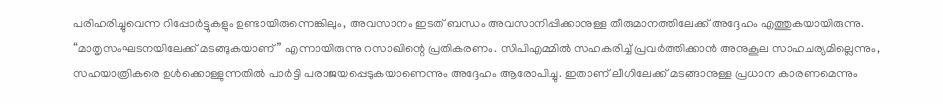പരിഹരിച്ചുവെന്ന റിപ്പോർട്ടുകളും ഉണ്ടായിരുന്നെങ്കിലും, അവസാനം ഇടത് ബന്ധം അവസാനിപ്പിക്കാനുള്ള തീരുമാനത്തിലേക്ക് അദ്ദേഹം എത്തുകയായിരുന്നു.
“മാതൃസംഘടനയിലേക്ക് മടങ്ങുകയാണ്” എന്നായിരുന്നു റസാഖിന്റെ പ്രതികരണം. സിപിഎമ്മിൽ സഹകരിച്ച് പ്രവർത്തിക്കാൻ അനുകൂല സാഹചര്യമില്ലെന്നും, സഹയാത്രികരെ ഉൾക്കൊള്ളുന്നതിൽ പാർട്ടി പരാജയപ്പെടുകയാണെന്നും അദ്ദേഹം ആരോപിച്ചു. ഇതാണ് ലീഗിലേക്ക് മടങ്ങാനുള്ള പ്രധാന കാരണമെന്നും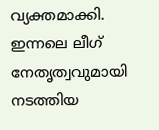വ്യക്തമാക്കി.
ഇന്നലെ ലീഗ് നേതൃത്വവുമായി നടത്തിയ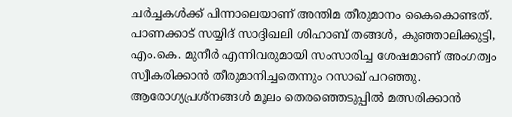ചർച്ചകൾക്ക് പിന്നാലെയാണ് അന്തിമ തീരുമാനം കൈകൊണ്ടത്. പാണക്കാട് സയ്യിദ് സാദ്ദിഖലി ശിഹാബ് തങ്ങൾ, കുഞ്ഞാലിക്കുട്ടി, എം.കെ. മുനീർ എന്നിവരുമായി സംസാരിച്ച ശേഷമാണ് അംഗത്വം സ്വീകരിക്കാൻ തീരുമാനിച്ചതെന്നും റസാഖ് പറഞ്ഞു. ആരോഗ്യപ്രശ്നങ്ങൾ മൂലം തെരഞ്ഞെടുപ്പിൽ മത്സരിക്കാൻ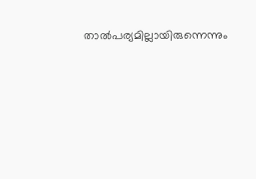താൽപര്യമില്ലായിരുന്നെന്നും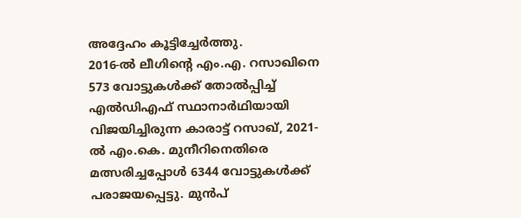അദ്ദേഹം കൂട്ടിച്ചേർത്തു.
2016-ൽ ലീഗിന്റെ എം.എ. റസാഖിനെ 573 വോട്ടുകൾക്ക് തോൽപ്പിച്ച് എൽഡിഎഫ് സ്ഥാനാർഥിയായി വിജയിച്ചിരുന്ന കാരാട്ട് റസാഖ്, 2021-ൽ എം.കെ. മുനീറിനെതിരെ മത്സരിച്ചപ്പോൾ 6344 വോട്ടുകൾക്ക് പരാജയപ്പെട്ടു. മുൻപ്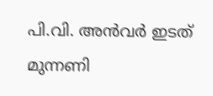പി.വി. അൻവർ ഇടത് മുന്നണി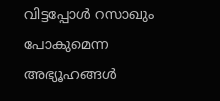വിട്ടപ്പോൾ റസാഖും പോകുമെന്ന അഭ്യൂഹങ്ങൾ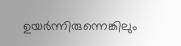ഉയർന്നിരുന്നെങ്കിലും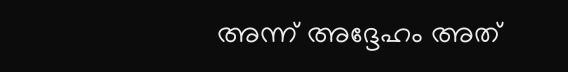അന്ന് അദ്ദേഹം അത്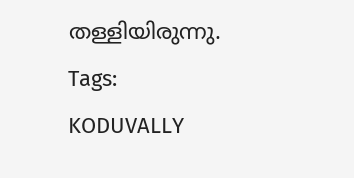തള്ളിയിരുന്നു.
Tags:
KODUVALLY